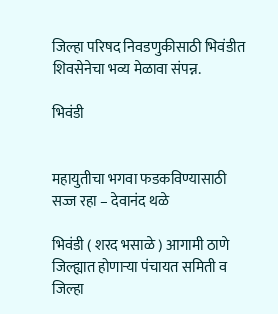जिल्हा परिषद निवडणुकीसाठी भिवंडीत शिवसेनेचा भव्य मेळावा संपन्न.

भिवंडी


महायुतीचा भगवा फडकविण्यासाठी सज्ज रहा – देवानंद थळे

भिवंडी ( शरद भसाळे ) आगामी ठाणे जिल्ह्यात होणाऱ्या पंचायत समिती व जिल्हा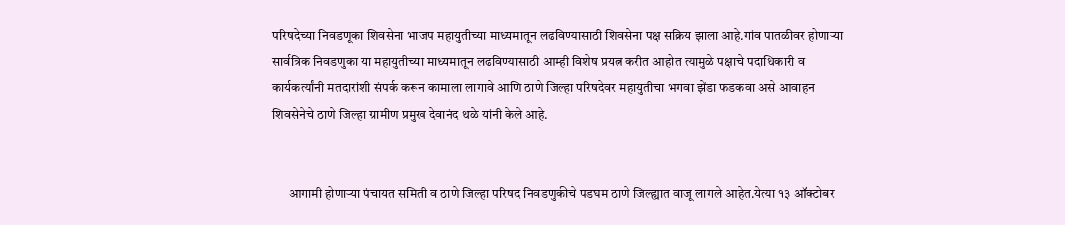परिषदेच्या निवडणूका शिवसेना भाजप महायुतीच्या माध्यमातून लढविण्यासाठी शिवसेना पक्ष सक्रिय झाला आहे.गांव पातळीवर होणाऱ्या सार्वत्रिक निवडणुका या महायुतीच्या माध्यमातून लढविण्यासाठी आम्ही विशेष प्रयत्न करीत आहोत त्यामुळे पक्षाचे पदाधिकारी व कार्यकर्त्यांनी मतदारांशी संपर्क करून कामाला लागावे आणि ठाणे जिल्हा परिषदेवर महायुतीचा भगवा झेंडा फडकवा असे आवाहन शिवसेनेचे ठाणे जिल्हा ग्रामीण प्रमुख देवानंद थळे यांनी केले आहे.


      आगामी होणाऱ्या पंचायत समिती व ठाणे जिल्हा परिषद निवडणुकीचे पडघम ठाणे जिल्ह्यात वाजू लागले आहेत.येत्या १३ ऑक्टोबर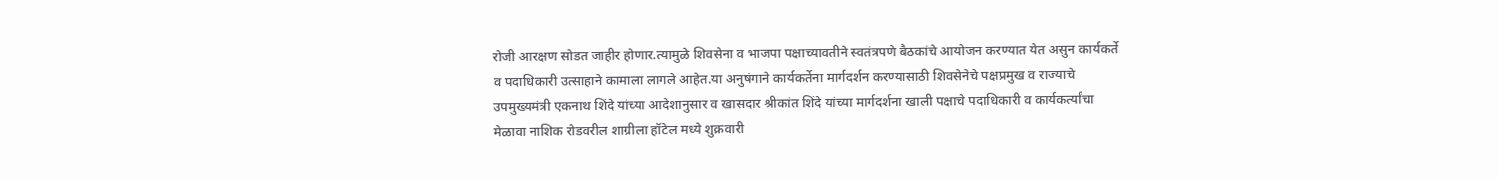रोजी आरक्षण सोडत जाहीर होणार.त्यामुळे शिवसेना व भाजपा पक्षाच्यावतीने स्वतंत्रपणे बैठकांचे आयोजन करण्यात येत असुन कार्यकर्ते व पदाधिकारी उत्साहाने कामाला लागले आहेत.या अनुषंगाने कार्यकर्तेना मार्गदर्शन करण्यासाठी शिवसेनेचे पक्षप्रमुख व राज्याचे उपमुख्यमंत्री एकनाथ शिंदे यांच्या आदेशानुसार व खासदार श्रीकांत शिंदे यांच्या मार्गदर्शना खाली पक्षाचे पदाधिकारी व कार्यकर्त्यांचा मेळावा नाशिक रोडवरील शाग्रीला हॉटेल मध्ये शुक्रवारी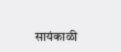सायंकाळी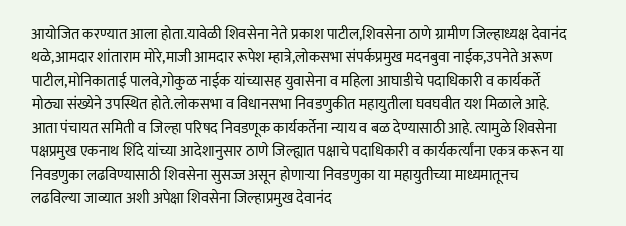आयोजित करण्यात आला होता.यावेळी शिवसेना नेते प्रकाश पाटील,शिवसेना ठाणे ग्रामीण जिल्हाध्यक्ष देवानंद थळे,आमदार शांताराम मोरे,माजी आमदार रूपेश म्हात्रे,लोकसभा संपर्कप्रमुख मदनबुवा नाईक,उपनेते अरूण पाटील,मोनिकाताई पालवे,गोकुळ नाईक यांच्यासह युवासेना व महिला आघाडीचे पदाधिकारी व कार्यकर्ते मोठ्या संख्येने उपस्थित होते.लोकसभा व विधानसभा निवडणुकीत महायुतीला घवघवीत यश मिळाले आहे.
आता पंचायत समिती व जिल्हा परिषद निवडणूक कार्यकर्तेना न्याय व बळ देण्यासाठी आहे. त्यामुळे शिवसेना पक्षप्रमुख एकनाथ शिंदे यांच्या आदेशानुसार ठाणे जिल्ह्यात पक्षाचे पदाधिकारी व कार्यकर्त्यांना एकत्र करून या निवडणुका लढविण्यासाठी शिवसेना सुसज्ज असून होणाऱ्या निवडणुका या महायुतीच्या माध्यमातूनच लढविल्या जाव्यात अशी अपेक्षा शिवसेना जिल्हाप्रमुख देवानंद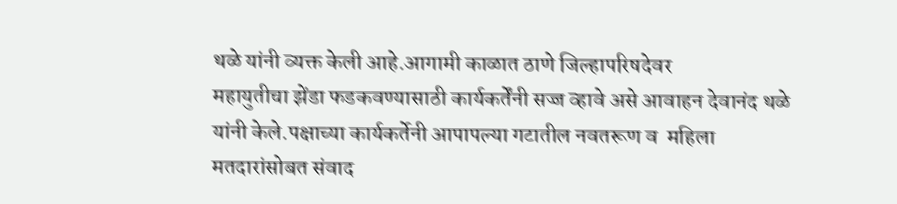थळे यांनी व्यक्त केली आहे.आगामी काळात ठाणे जिल्हापरिषदेवर
महायुतीचा झेंडा फडकवण्यासाठी कार्यकर्तेंनी सज्ज व्हावे असे आवाहन देवानंद थळे यांनी केले.पक्षाच्या कार्यकर्तेनी आपापल्या गटातील नवतरूण व  महिला मतदारांसोबत संवाद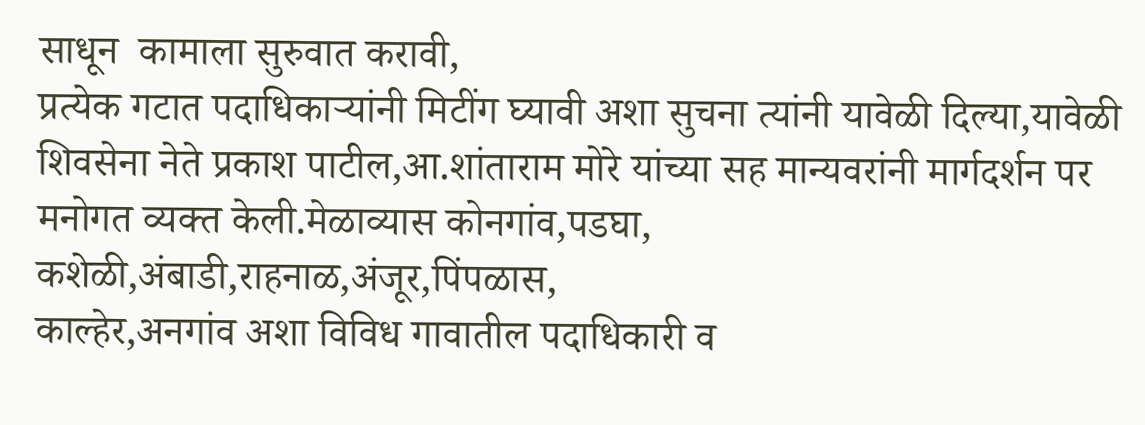साधून  कामाला सुरुवात करावी,
प्रत्येक गटात पदाधिकाऱ्यांनी मिटींग घ्यावी अशा सुचना त्यांनी यावेळी दिल्या,यावेळी शिवसेना नेते प्रकाश पाटील,आ.शांताराम मोरे यांच्या सह मान्यवरांनी मार्गदर्शन पर मनोगत व्यक्त केली.मेळाव्यास कोनगांव,पडघा,
कशेळी,अंबाडी,राहनाळ,अंजूर,पिंपळास,
काल्हेर,अनगांव अशा विविध गावातील पदाधिकारी व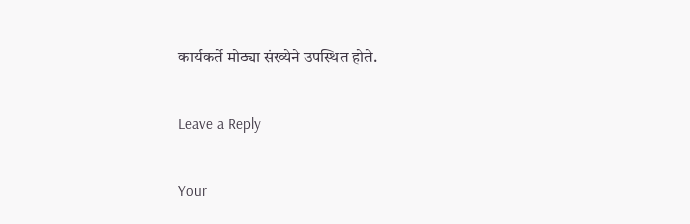कार्यकर्ते मोठ्या संख्येने उपस्थित होते.

Leave a Reply

Your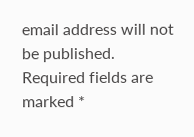email address will not be published. Required fields are marked *